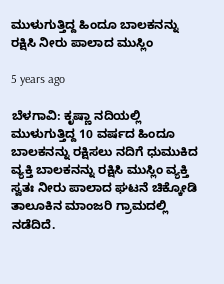ಮುಳುಗುತ್ತಿದ್ದ ಹಿಂದೂ ಬಾಲಕನನ್ನು ರಕ್ಷಿಸಿ ನೀರು ಪಾಲಾದ ಮುಸ್ಲಿಂ

5 years ago

ಬೆಳಗಾವಿ: ಕೃಷ್ಣಾ ನದಿಯಲ್ಲಿ ಮುಳುಗುತ್ತಿದ್ದ 10 ವರ್ಷದ ಹಿಂದೂ ಬಾಲಕನನ್ನು ರಕ್ಷಿಸಲು ನದಿಗೆ ಧುಮುಕಿದ ವ್ಯಕ್ತಿ ಬಾಲಕನನ್ನು ರಕ್ಷಿಸಿ ಮುಸ್ಲಿಂ ವ್ಯಕ್ತಿ ಸ್ವತಃ ನೀರು ಪಾಲಾದ ಘಟನೆ ಚಿಕ್ಕೋಡಿ ತಾಲೂಕಿನ ಮಾಂಜರಿ ಗ್ರಾಮದಲ್ಲಿ ನಡೆದಿದೆ.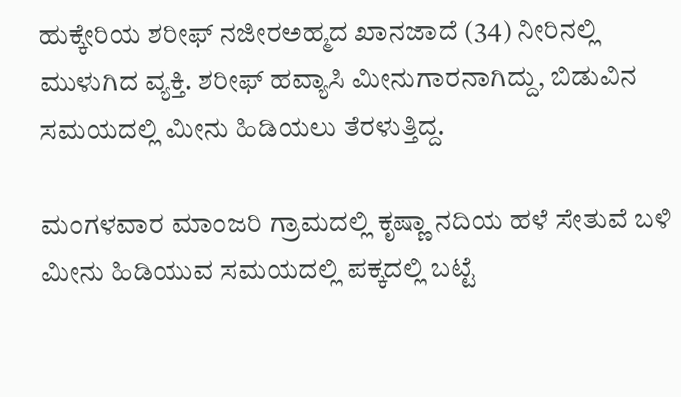ಹುಕ್ಕೇರಿಯ ಶರೀಫ್ ನಜೀರಅಹ್ಮದ ಖಾನಜಾದೆ (34) ನೀರಿನಲ್ಲಿ ಮುಳುಗಿದ ವ್ಯಕ್ತಿ. ಶರೀಫ್ ಹವ್ಯಾಸಿ ಮೀನುಗಾರನಾಗಿದ್ದು, ಬಿಡುವಿನ ಸಮಯದಲ್ಲಿ ಮೀನು ಹಿಡಿಯಲು ತೆರಳುತ್ತಿದ್ದ.

ಮಂಗಳವಾರ ಮಾಂಜರಿ ಗ್ರಾಮದಲ್ಲಿ ಕೃಷ್ಣಾ ನದಿಯ ಹಳೆ ಸೇತುವೆ ಬಳಿ ಮೀನು ಹಿಡಿಯುವ ಸಮಯದಲ್ಲಿ ಪಕ್ಕದಲ್ಲಿ ಬಟ್ಟೆ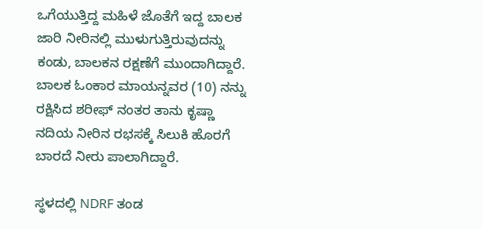ಒಗೆಯುತ್ತಿದ್ದ ಮಹಿಳೆ ಜೊತೆಗೆ ಇದ್ದ ಬಾಲಕ ಜಾರಿ ನೀರಿನಲ್ಲಿ ಮುಳುಗುತ್ತಿರುವುದನ್ನು ಕಂಡು, ಬಾಲಕನ ರಕ್ಷಣೆಗೆ ಮುಂದಾಗಿದ್ದಾರೆ. ಬಾಲಕ ಓಂಕಾರ ಮಾಯನ್ನವರ (10) ನನ್ನು ರಕ್ಷಿಸಿದ ಶರೀಫ್ ನಂತರ ತಾನು ಕೃಷ್ಣಾ ನದಿಯ ನೀರಿನ ರಭಸಕ್ಕೆ ಸಿಲುಕಿ ಹೊರಗೆ ಬಾರದೆ ನೀರು ಪಾಲಾಗಿದ್ದಾರೆ.

ಸ್ಥಳದಲ್ಲಿ NDRF ತಂಡ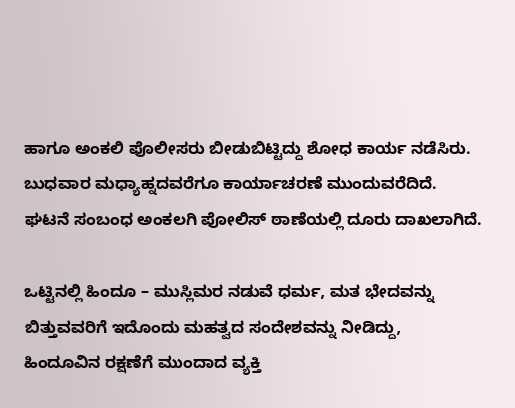ಹಾಗೂ ಅಂಕಲಿ ಪೊಲೀಸರು ಬೀಡುಬಿಟ್ಟಿದ್ದು ಶೋಧ ಕಾರ್ಯ ನಡೆಸಿರು. ಬುಧವಾರ ಮಧ್ಯಾಹ್ನದವರೆಗೂ ಕಾರ್ಯಾಚರಣೆ ಮುಂದುವರೆದಿದೆ. ಘಟನೆ ಸಂಬಂಧ ಅಂಕಲಗಿ ಪೋಲಿಸ್ ಠಾಣೆಯಲ್ಲಿ ದೂರು ದಾಖಲಾಗಿದೆ.

ಒಟ್ಟಿನಲ್ಲಿ ಹಿಂದೂ – ಮುಸ್ಲಿಮರ ನಡುವೆ ಧರ್ಮ, ಮತ ಭೇದವನ್ನು ಬಿತ್ತುವವರಿಗೆ ಇದೊಂದು ಮಹತ್ವದ ಸಂದೇಶವನ್ನು ನೀಡಿದ್ದು, ಹಿಂದೂವಿನ ರಕ್ಷಣೆಗೆ ಮುಂದಾದ ವ್ಯಕ್ತಿ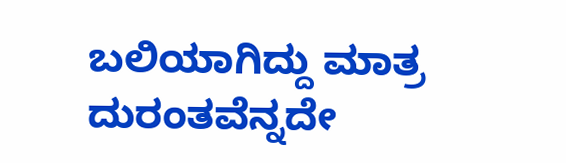ಬಲಿಯಾಗಿದ್ದು ಮಾತ್ರ ದುರಂತವೆನ್ನದೇ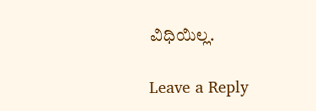ವಿಧಿಯಿಲ್ಲ.

Leave a Reply